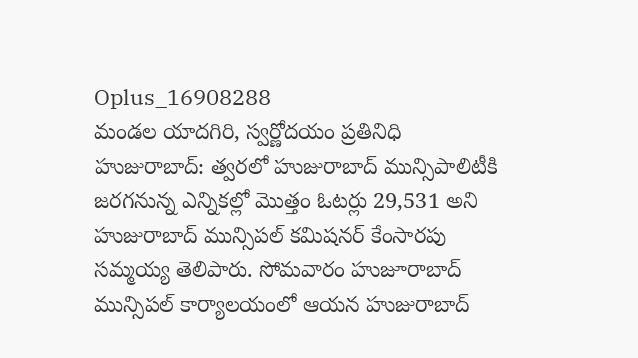Oplus_16908288
మండల యాదగిరి, స్వర్ణోదయం ప్రతినిధి హుజురాబాద్: త్వరలో హుజురాబాద్ మున్సిపాలిటీకి జరగనున్న ఎన్నికల్లో మొత్తం ఓటర్లు 29,531 అని హుజురాబాద్ మున్సిపల్ కమిషనర్ కేంసారపు సమ్మయ్య తెలిపారు. సోమవారం హుజూరాబాద్ మున్సిపల్ కార్యాలయంలో ఆయన హుజురాబాద్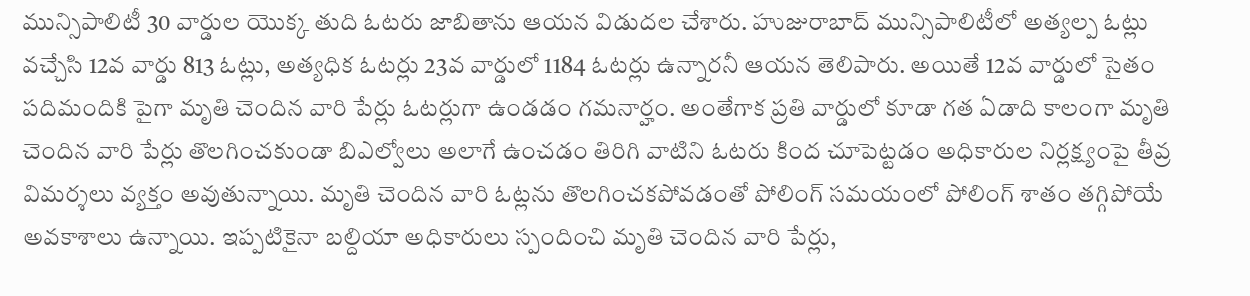మున్సిపాలిటీ 30 వార్డుల యొక్క తుది ఓటరు జాబితాను ఆయన విడుదల చేశారు. హుజురాబాద్ మున్సిపాలిటీలో అత్యల్ప ఓట్లు వచ్చేసి 12వ వార్డు 813 ఓట్లు, అత్యధిక ఓటర్లు 23వ వార్డులో 1184 ఓటర్లు ఉన్నారనీ ఆయన తెలిపారు. అయితే 12వ వార్డులో సైతం పదిమందికి పైగా మృతి చెందిన వారి పేర్లు ఓటర్లుగా ఉండడం గమనార్హం. అంతేగాక ప్రతి వార్డులో కూడా గత ఏడాది కాలంగా మృతి చెందిన వారి పేర్లు తొలగించకుండా బిఎల్వోలు అలాగే ఉంచడం తిరిగి వాటిని ఓటరు కింద చూపెట్టడం అధికారుల నిర్లక్ష్యంపై తీవ్ర విమర్శలు వ్యక్తం అవుతున్నాయి. మృతి చెందిన వారి ఓట్లను తొలగించకపోవడంతో పోలింగ్ సమయంలో పోలింగ్ శాతం తగ్గిపోయే అవకాశాలు ఉన్నాయి. ఇప్పటికైనా బల్దియా అధికారులు స్పందించి మృతి చెందిన వారి పేర్లు,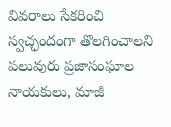వివరాలు సేకరించి స్వచ్ఛందంగా తొలగించాలని పలువురు ప్రజాసంఘాల నాయకులు, మాజీ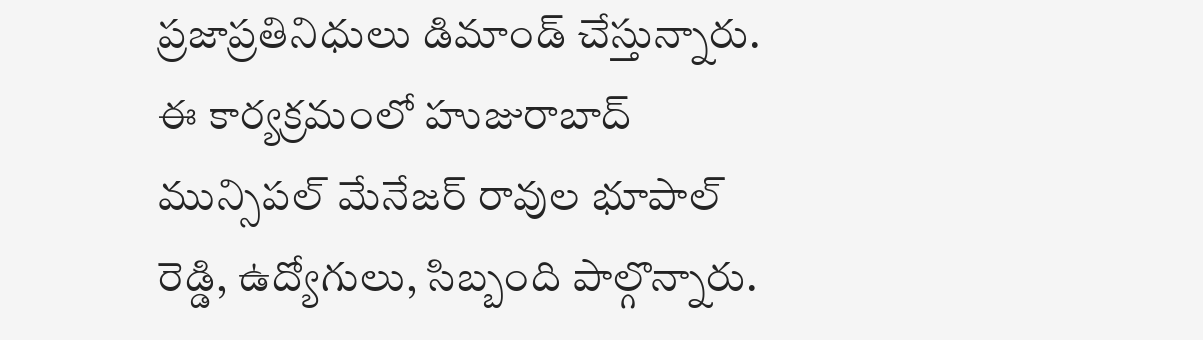ప్రజాప్రతినిధులు డిమాండ్ చేస్తున్నారు. ఈ కార్యక్రమంలో హుజురాబాద్ మున్సిపల్ మేనేజర్ రావుల భూపాల్ రెడ్డి, ఉద్యోగులు, సిబ్బంది పాల్గొన్నారు.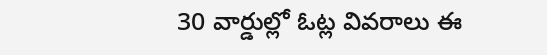30 వార్డుల్లో ఓట్ల వివరాలు ఈ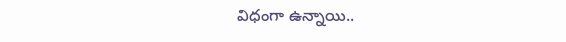విధంగా ఉన్నాయి..